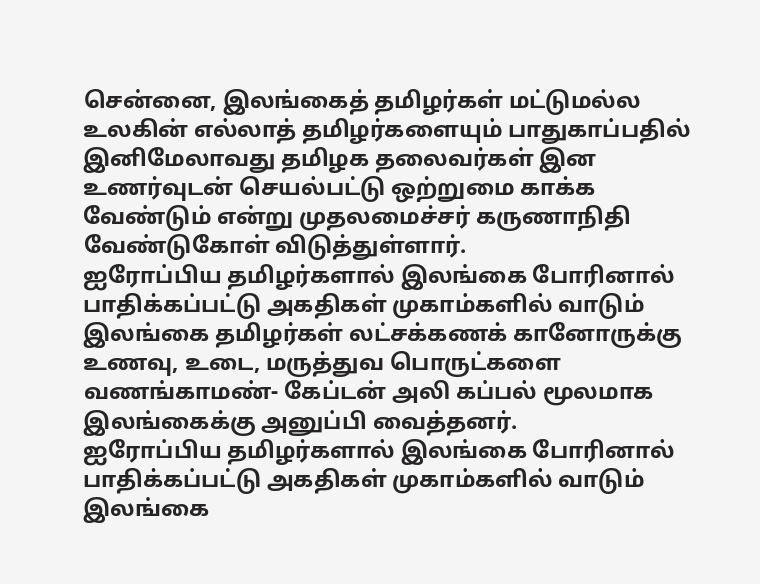சென்னை, இலங்கைத் தமிழர்கள் மட்டுமல்ல உலகின் எல்லாத் தமிழர்களையும் பாதுகாப்பதில் இனிமேலாவது தமிழக தலைவர்கள் இன உணர்வுடன் செயல்பட்டு ஒற்றுமை காக்க வேண்டும் என்று முதலமைச்சர் கருணாநிதி வேண்டுகோள் விடுத்துள்ளார்.
ஐரோப்பிய தமிழர்களால் இலங்கை போரினால் பாதிக்கப்பட்டு அகதிகள் முகாம்களில் வாடும் இலங்கை தமிழர்கள் லட்சக்கணக் கானோருக்கு உணவு, உடை, மருத்துவ பொருட்களை வணங்காமண்- கேப்டன் அலி கப்பல் மூலமாக இலங்கைக்கு அனுப்பி வைத்தனர்.
ஐரோப்பிய தமிழர்களால் இலங்கை போரினால் பாதிக்கப்பட்டு அகதிகள் முகாம்களில் வாடும் இலங்கை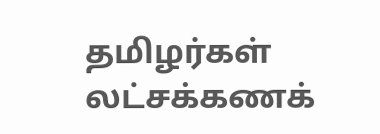தமிழர்கள் லட்சக்கணக்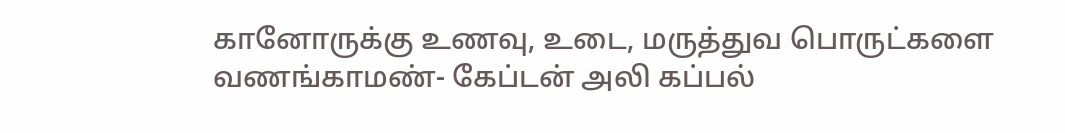கானோருக்கு உணவு, உடை, மருத்துவ பொருட்களை வணங்காமண்- கேப்டன் அலி கப்பல்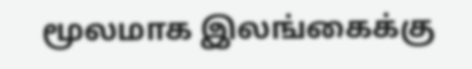மூலமாக இலங்கைக்கு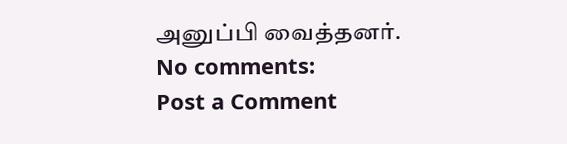அனுப்பி வைத்தனர்.
No comments:
Post a Comment